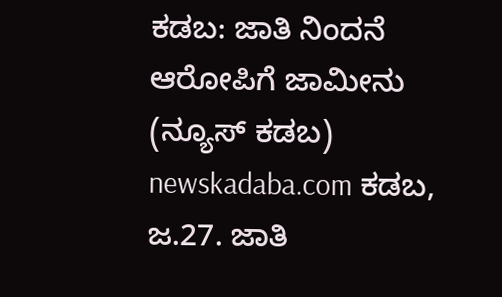ಕಡಬ: ಜಾತಿ ನಿಂದನೆ ಆರೋಪಿಗೆ ಜಾಮೀನು
(ನ್ಯೂಸ್ ಕಡಬ) newskadaba.com ಕಡಬ, ಜ.27. ಜಾತಿ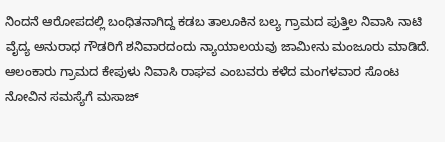ನಿಂದನೆ ಆರೋಪದಲ್ಲಿ ಬಂಧಿತನಾಗಿದ್ದ ಕಡಬ ತಾಲೂಕಿನ ಬಲ್ಯ ಗ್ರಾಮದ ಪುತ್ತಿಲ ನಿವಾಸಿ ನಾಟಿ ವೈದ್ಯ ಅನುರಾಧ ಗೌಡರಿಗೆ ಶನಿವಾರದಂದು ನ್ಯಾಯಾಲಯವು ಜಾಮೀನು ಮಂಜೂರು ಮಾಡಿದೆ. ಆಲಂಕಾರು ಗ್ರಾಮದ ಕೇಪುಳು ನಿವಾಸಿ ರಾಘವ ಎಂಬವರು ಕಳೆದ ಮಂಗಳವಾರ ಸೊಂಟ ನೋವಿನ ಸಮಸ್ಯೆಗೆ ಮಸಾಜ್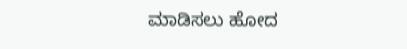ಮಾಡಿಸಲು ಹೋದ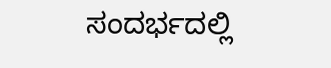ಸಂದರ್ಭದಲ್ಲಿ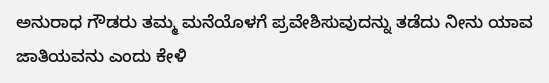ಅನುರಾಧ ಗೌಡರು ತಮ್ಮ ಮನೆಯೊಳಗೆ ಪ್ರವೇಶಿಸುವುದನ್ನು ತಡೆದು ನೀನು ಯಾವ ಜಾತಿಯವನು ಎಂದು ಕೇಳಿ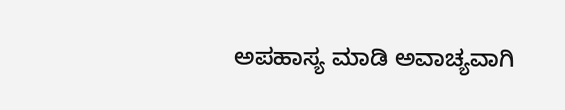ಅಪಹಾಸ್ಯ ಮಾಡಿ ಅವಾಚ್ಯವಾಗಿ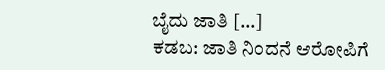ಬೈದು ಜಾತಿ […]
ಕಡಬ: ಜಾತಿ ನಿಂದನೆ ಆರೋಪಿಗೆ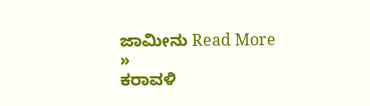ಜಾಮೀನು Read More »
ಕರಾವಳಿ